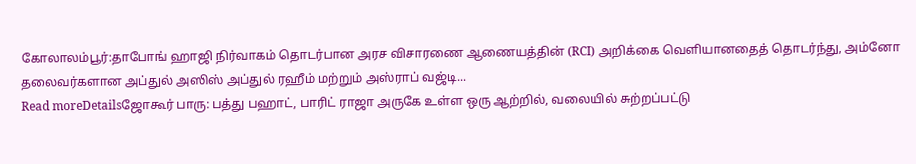கோலாலம்பூர்:தாபோங் ஹாஜி நிர்வாகம் தொடர்பான அரச விசாரணை ஆணையத்தின் (RCI) அறிக்கை வெளியானதைத் தொடர்ந்து, அம்னோ தலைவர்களான அப்துல் அஸிஸ் அப்துல் ரஹீம் மற்றும் அஸ்ராப் வஜ்டி...
Read moreDetailsஜோகூர் பாரு: பத்து பஹாட், பாரிட் ராஜா அருகே உள்ள ஒரு ஆற்றில், வலையில் சுற்றப்பட்டு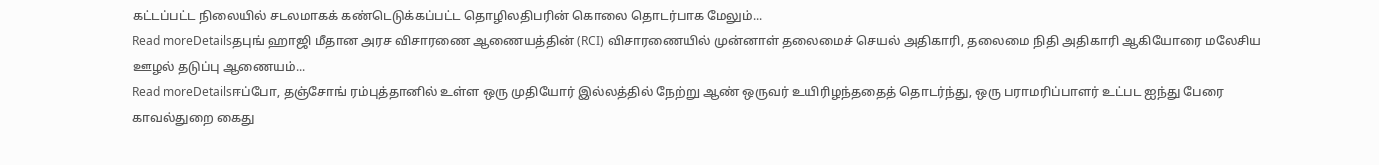கட்டப்பட்ட நிலையில் சடலமாகக் கண்டெடுக்கப்பட்ட தொழிலதிபரின் கொலை தொடர்பாக மேலும்...
Read moreDetailsதபுங் ஹாஜி மீதான அரச விசாரணை ஆணையத்தின் (RCI) விசாரணையில் முன்னாள் தலைமைச் செயல் அதிகாரி, தலைமை நிதி அதிகாரி ஆகியோரை மலேசிய ஊழல் தடுப்பு ஆணையம்...
Read moreDetailsஈப்போ, தஞ்சோங் ரம்புத்தானில் உள்ள ஒரு முதியோர் இல்லத்தில் நேற்று ஆண் ஒருவர் உயிரிழந்ததைத் தொடர்ந்து, ஒரு பராமரிப்பாளர் உட்பட ஐந்து பேரை காவல்துறை கைது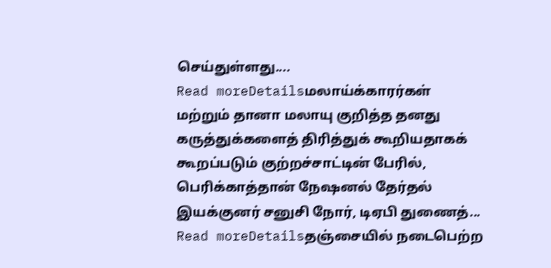செய்துள்ளது....
Read moreDetailsமலாய்க்காரர்கள் மற்றும் தானா மலாயு குறித்த தனது கருத்துக்களைத் திரித்துக் கூறியதாகக் கூறப்படும் குற்றச்சாட்டின் பேரில், பெரிக்காத்தான் நேஷனல் தேர்தல் இயக்குனர் சனுசி நோர், டிஏபி துணைத்...
Read moreDetailsதஞ்சையில் நடைபெற்ற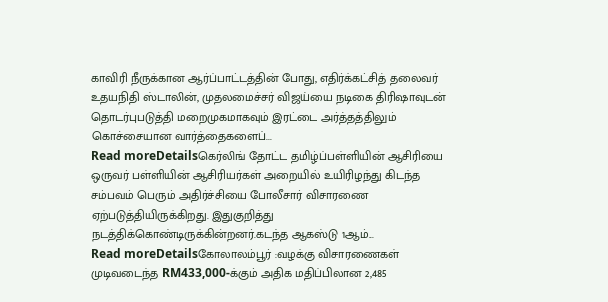காவிரி நீருக்கான ஆர்ப்பாட்டத்தின் போது, எதிர்க்கட்சித் தலைவர் உதயநிதி ஸ்டாலின், முதலமைச்சர் விஜய்யை நடிகை திரிஷாவுடன் தொடர்புபடுத்தி மறைமுகமாகவும் இரட்டை அர்த்தத்திலும் கொச்சையான வார்த்தைகளைப்...
Read moreDetailsகெர்லிங் தோட்ட தமிழ்ப்பள்ளியின் ஆசிரியை ஒருவர் பள்ளியின் ஆசிரியர்கள் அறையில் உயிரிழந்து கிடந்த சம்பவம் பெரும் அதிர்ச்சியை போலீசார் விசாரணை ஏற்படுத்தியிருக்கிறது. இதுகுறித்து நடத்திக்கொண்டிருக்கின்றனர்.கடந்த ஆகஸ்டு 1ஆம்...
Read moreDetailsகோலாலம்பூர் :வழக்கு விசாரணைகள் முடிவடைந்த RM433,000-க்கும் அதிக மதிப்பிலான 2,485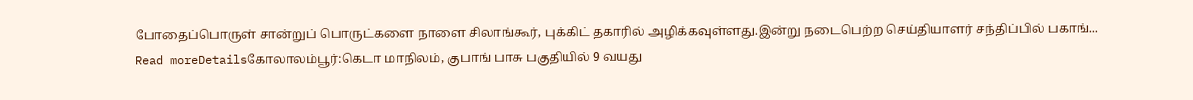போதைப்பொருள் சான்றுப் பொருட்களை நாளை சிலாங்கூர், புக்கிட் தகாரில் அழிக்கவுள்ளது.இன்று நடைபெற்ற செய்தியாளர் சந்திப்பில் பகாங்...
Read moreDetailsகோலாலம்பூர்:கெடா மாநிலம், குபாங் பாசு பகுதியில் 9 வயது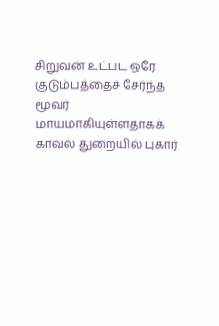சிறுவன் உட்பட ஒரே குடும்பத்தைச் சேர்ந்த மூவர் மாயமாகியுள்ளதாகக் காவல் துறையில் புகார்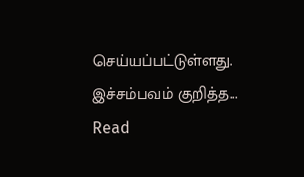செய்யப்பட்டுள்ளது. இச்சம்பவம் குறித்த...
Read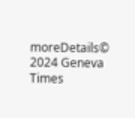moreDetails© 2024 Geneva Times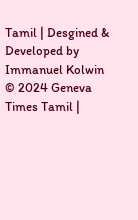Tamil | Desgined & Developed by Immanuel Kolwin
© 2024 Geneva Times Tamil |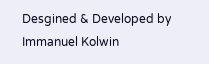Desgined & Developed by Immanuel Kolwin